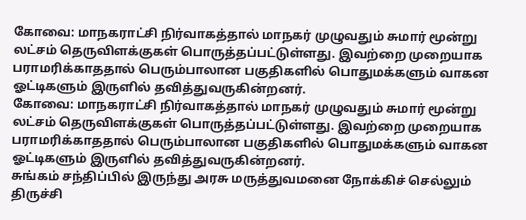கோவை: மாநகராட்சி நிர்வாகத்தால் மாநகர் முழுவதும் சுமார் மூன்று லட்சம் தெருவிளக்குகள் பொருத்தப்பட்டுள்ளது. இவற்றை முறையாக பராமரிக்காததால் பெரும்பாலான பகுதிகளில் பொதுமக்களும் வாகன ஓட்டிகளும் இருளில் தவித்துவருகின்றனர்.
கோவை: மாநகராட்சி நிர்வாகத்தால் மாநகர் முழுவதும் சுமார் மூன்று லட்சம் தெருவிளக்குகள் பொருத்தப்பட்டுள்ளது. இவற்றை முறையாக பராமரிக்காததால் பெரும்பாலான பகுதிகளில் பொதுமக்களும் வாகன ஓட்டிகளும் இருளில் தவித்துவருகின்றனர்.
சுங்கம் சந்திப்பில் இருந்து அரசு மருத்துவமனை நோக்கிச் செல்லும் திருச்சி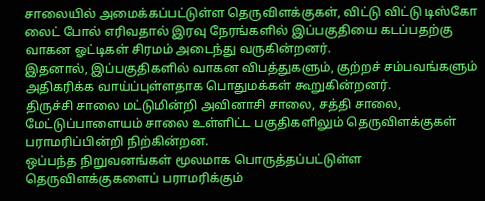சாலையில் அமைக்கப்பட்டுள்ள தெருவிளக்குகள், விட்டு விட்டு டிஸ்கோ லைட் போல் எரிவதால் இரவு நேரங்களில் இப்பகுதியை கடப்பதற்கு வாகன ஓட்டிகள் சிரமம் அடைந்து வருகின்றனர்.
இதனால், இப்பகுதிகளில் வாகன விபத்துகளும், குற்றச் சம்பவங்களும் அதிகரிக்க வாய்ப்புள்ளதாக பொதுமக்கள் கூறுகின்றனர்.
திருச்சி சாலை மட்டுமின்றி அவினாசி சாலை, சத்தி சாலை, மேட்டுப்பாளையம் சாலை உள்ளிட்ட பகுதிகளிலும் தெருவிளக்குகள் பராமரிப்பின்றி நிற்கின்றன.
ஒப்பந்த நிறுவனங்கள் மூலமாக பொருத்தப்பட்டுள்ள தெருவிளக்குகளைப் பராமரிக்கும்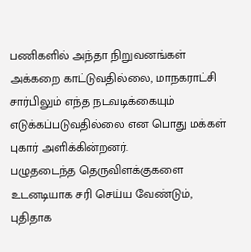பணிகளில் அந்தா நிறுவனங்கள் அக்கறை காட்டுவதில்லை, மாநகராட்சி சார்பிலும் எந்த நடவடிக்கையும் எடுக்கப்படுவதில்லை என பொது மக்கள் புகார் அளிக்கின்றனர்.
பழுதடைந்த தெருவிளக்குகளை உடனடியாக சரி செய்ய வேண்டும், புதிதாக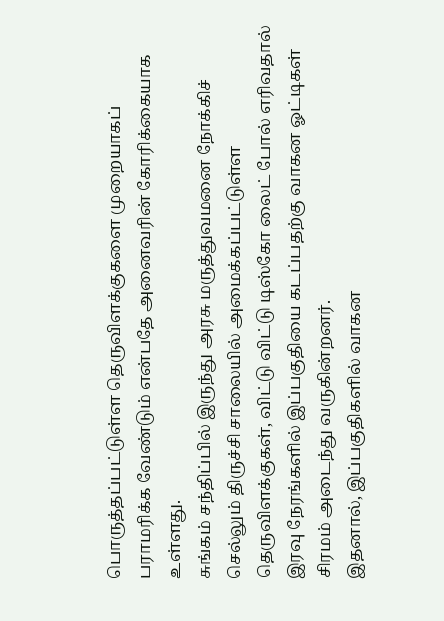பொருத்தப்பட்டுள்ள தெருவிளக்குகளை முறையாகப் பராமரிக்க வேண்டும் என்பதே அனைவரின் கோரிக்கையாக உள்ளது.
சுங்கம் சந்திப்பில் இருந்து அரசு மருத்துவமனை நோக்கிச் செல்லும் திருச்சி சாலையில் அமைக்கப்பட்டுள்ள தெருவிளக்குகள், விட்டு விட்டு டிஸ்கோ லைட் போல் எரிவதால் இரவு நேரங்களில் இப்பகுதியை கடப்பதற்கு வாகன ஓட்டிகள் சிரமம் அடைந்து வருகின்றனர்.
இதனால், இப்பகுதிகளில் வாகன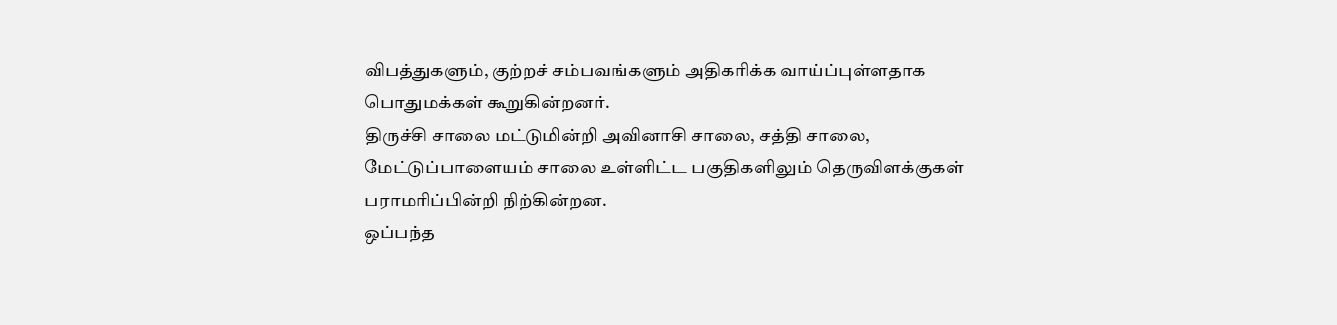விபத்துகளும், குற்றச் சம்பவங்களும் அதிகரிக்க வாய்ப்புள்ளதாக பொதுமக்கள் கூறுகின்றனர்.
திருச்சி சாலை மட்டுமின்றி அவினாசி சாலை, சத்தி சாலை, மேட்டுப்பாளையம் சாலை உள்ளிட்ட பகுதிகளிலும் தெருவிளக்குகள் பராமரிப்பின்றி நிற்கின்றன.
ஒப்பந்த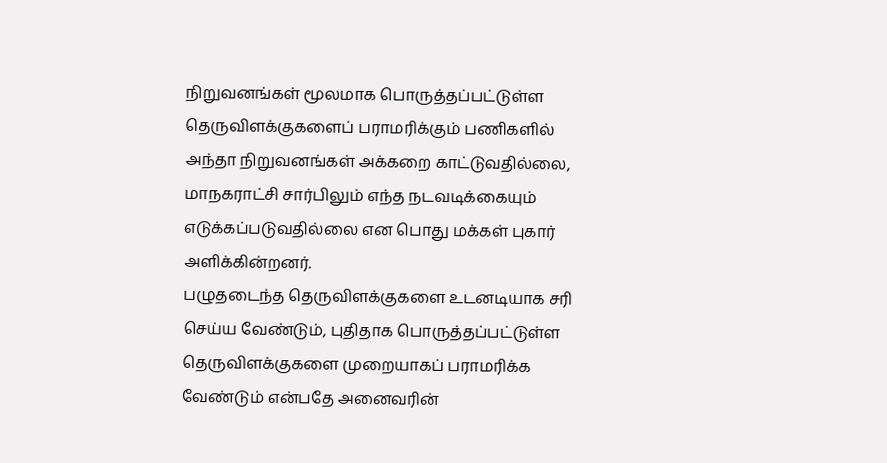நிறுவனங்கள் மூலமாக பொருத்தப்பட்டுள்ள தெருவிளக்குகளைப் பராமரிக்கும் பணிகளில் அந்தா நிறுவனங்கள் அக்கறை காட்டுவதில்லை, மாநகராட்சி சார்பிலும் எந்த நடவடிக்கையும் எடுக்கப்படுவதில்லை என பொது மக்கள் புகார் அளிக்கின்றனர்.
பழுதடைந்த தெருவிளக்குகளை உடனடியாக சரி செய்ய வேண்டும், புதிதாக பொருத்தப்பட்டுள்ள தெருவிளக்குகளை முறையாகப் பராமரிக்க வேண்டும் என்பதே அனைவரின்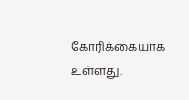கோரிக்கையாக உள்ளது.